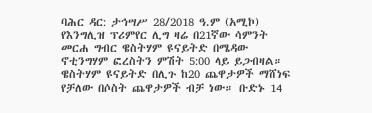ባሕር ዳር: ታኅሣሥ 28/2018 ዓ.ም (አሚኮ) የእንግሊዝ ፕሪምየር ሊግ ዛሬ በ21ኛው ሳምንት መርሐ ግብር ዌስትሃም ዩናይትድ በሜዳው ኖቲንግሃም ፎረስትን ምሽት 5:00 ላይ ይጋብዛል።
ዌስትሃም ዩናይትድ በሊጉ ከ20 ጨዋታዎች ማሸነፍ የቻለው በሶስት ጨዋታዎች ብቻ ነው። ቡድኑ 14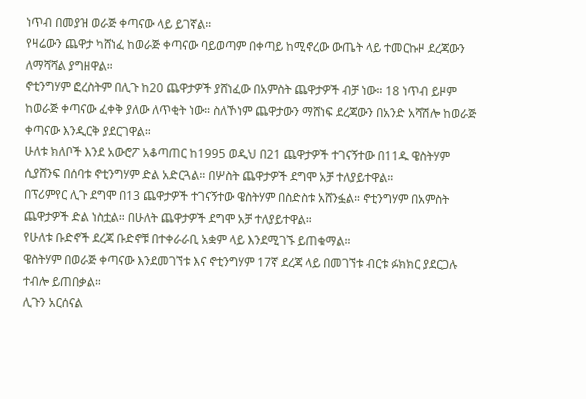ነጥብ በመያዝ ወራጅ ቀጣናው ላይ ይገኛል።
የዛሬውን ጨዋታ ካሸነፈ ከወራጅ ቀጣናው ባይወጣም በቀጣይ ከሚኖረው ውጤት ላይ ተመርኩዞ ደረጃውን ለማሻሻል ያግዘዋል።
ኖቲንግሃም ፎረስትም በሊጉ ከ20 ጨዋታዎች ያሸነፈው በአምስት ጨዋታዎች ብቻ ነው። 18 ነጥብ ይዞም ከወራጅ ቀጣናው ፈቀቅ ያለው ለጥቂት ነው። ስለኾነም ጨዋታውን ማሸነፍ ደረጃውን በአንድ አሻሽሎ ከወራጅ ቀጣናው እንዲርቅ ያደርገዋል።
ሁለቱ ክለቦች እንደ አውሮፖ አቆጣጠር ከ1995 ወዲህ በ21 ጨዋታዎች ተገናኝተው በ11ዱ ዌስትሃም ሲያሸንፍ በሰባቱ ኖቲንግሃም ድል አድርጓል። በሦስት ጨዋታዎች ደግሞ አቻ ተለያይተዋል።
በፕሪምየር ሊጉ ደግሞ በ13 ጨዋታዎች ተገናኝተው ዌስትሃም በስድስቱ አሸንፏል። ኖቲንግሃም በአምስት ጨዋታዎች ድል ነስቷል። በሁለት ጨዋታዎች ደግሞ አቻ ተለያይተዋል።
የሁለቱ ቡድኖች ደረጃ ቡድኖቹ በተቀራራቢ አቋም ላይ እንደሚገኙ ይጠቁማል።
ዌስትሃም በወራጅ ቀጣናው እንደመገኘቱ እና ኖቲንግሃም 17ኛ ደረጃ ላይ በመገኘቱ ብርቱ ፉክክር ያደርጋሉ ተብሎ ይጠበቃል።
ሊጉን አርሰናል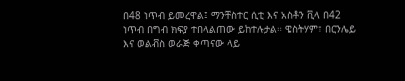በ48 ነጥብ ይመረዋል፤ ማንቸስተር ሲቲ እና አስቶን ቪላ በ42 ነጥብ በግብ ክፍያ ተበላልጠው ይከተሉታል። ዌስትሃም፣ በርንሌይ እና ወልቭስ ወራጅ ቀጣናው ላይ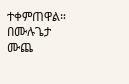ተቀምጠዋል።
በሙሉጌታ ሙጨ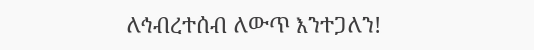ለኅብረተሰብ ለውጥ እንተጋለን!